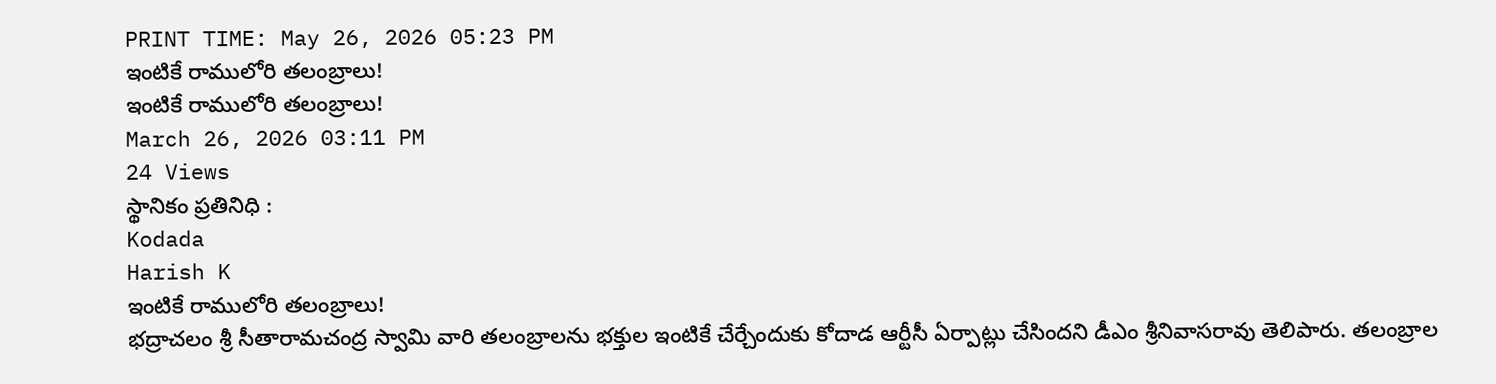PRINT TIME: May 26, 2026 05:23 PM
ఇంటికే రాములోరి తలంబ్రాలు!
ఇంటికే రాములోరి తలంబ్రాలు!
March 26, 2026 03:11 PM
24 Views
స్థానికం ప్రతినిధి :
Kodada
Harish K
ఇంటికే రాములోరి తలంబ్రాలు!
భద్రాచలం శ్రీ సీతారామచంద్ర స్వామి వారి తలంబ్రాలను భక్తుల ఇంటికే చేర్చేందుకు కోదాడ ఆర్టీసీ ఏర్పాట్లు చేసిందని డీఎం శ్రీనివాసరావు తెలిపారు. తలంబ్రాల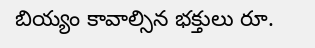బియ్యం కావాల్సిన భక్తులు రూ.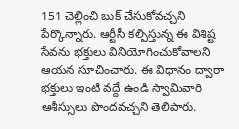151 చెల్లించి బుక్ చేసుకోవచ్చని పేర్కొన్నారు. ఆర్టీసీ కల్పిస్తున్న ఈ విశిష్ట సేవను భక్తులు వినియోగించుకోవాలని ఆయన సూచించారు. ఈ విధానం ద్వారా భక్తులు ఇంటి వద్దే ఉండి స్వామివారి ఆశీస్సులు పొందవచ్చని తెలిపారు.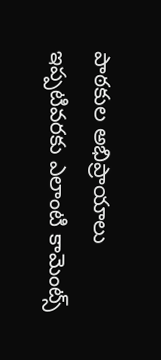పాఠకుల అభిప్రాయాలు
ఇప్పటివరకు ఎలాంటి కామెంట్స్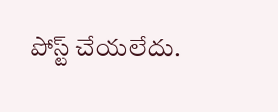పోస్ట్ చేయలేదు.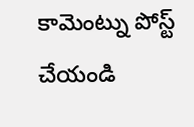కామెంట్ను పోస్ట్ చేయండి